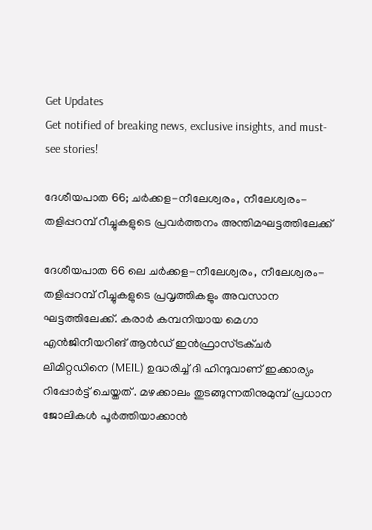Get Updates
Get notified of breaking news, exclusive insights, and must-see stories!

ദേശീയപാത 66; ചർക്കള-നീലേശ്വരം, നീലേശ്വരം-തളിപ്പറമ്പ് റീച്ചുകളുടെ പ്രവർത്തനം അന്തിമഘട്ടത്തിലേക്ക്

ദേശീയപാത 66 ലെ ചർക്കള-നീലേശ്വരം, നീലേശ്വരം-തളിപ്പറമ്പ് റീച്ചുകളുടെ പ്രവൃത്തികളും അവസാന ഘട്ടത്തിലേക്ക്. കരാർ കമ്പനിയായ മെഗാ എൻജിനീയറിങ് ആൻഡ് ഇൻഫ്രാസ്ട്രക്ചർ ലിമിറ്റഡിനെ (MEIL) ഉദ്ധരിച്ച് ദി ഹിന്ദുവാണ് ഇക്കാര്യം റിപ്പോർട്ട് ചെയ്തത് . മഴക്കാലം തുടങ്ങുന്നതിനുമുമ്പ് പ്രധാന ജോലികൾ പൂർത്തിയാക്കാൻ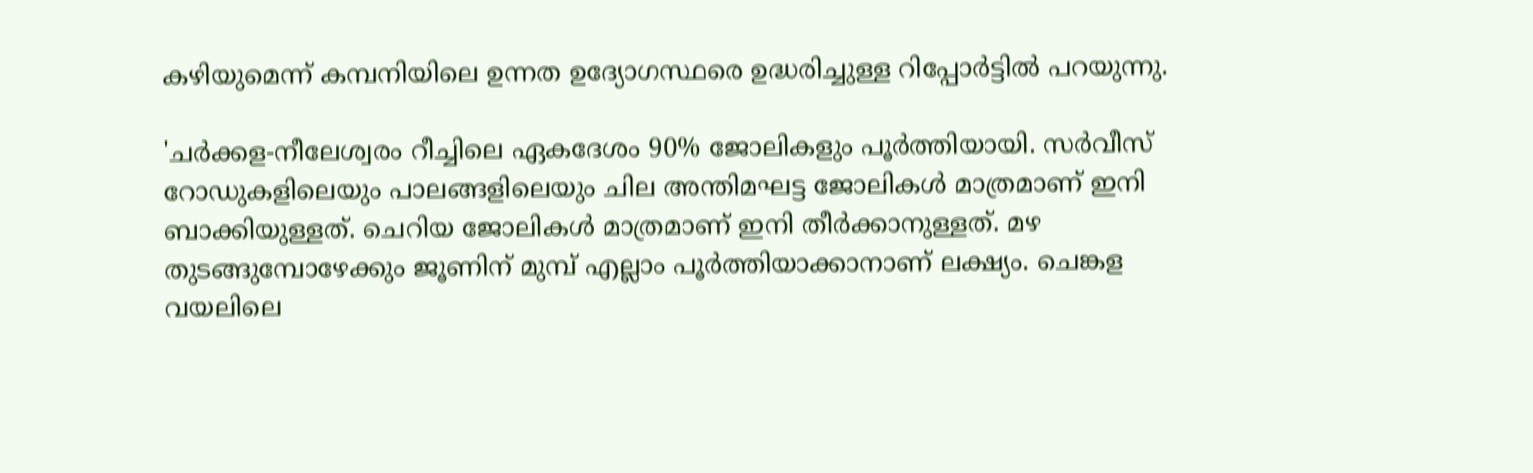കഴിയുമെന്ന് കമ്പനിയിലെ ഉന്നത ഉദ്യോഗസ്ഥരെ ഉദ്ധരിച്ചുള്ള റിപ്പോർട്ടിൽ പറയുന്നു.

'ചർക്കള-നീലേശ്വരം റീച്ചിലെ ഏകദേശം 90% ജോലികളും പൂർത്തിയായി. സർവീസ് റോഡുകളിലെയും പാലങ്ങളിലെയും ചില അന്തിമഘട്ട ജോലികൾ മാത്രമാണ് ഇനി ബാക്കിയുള്ളത്. ചെറിയ ജോലികൾ മാത്രമാണ് ഇനി തീർക്കാനുള്ളത്. മഴ തുടങ്ങുമ്പോഴേക്കും ജൂണിന് മുമ്പ് എല്ലാം പൂർത്തിയാക്കാനാണ് ലക്ഷ്യം. ചെങ്കള വയലിലെ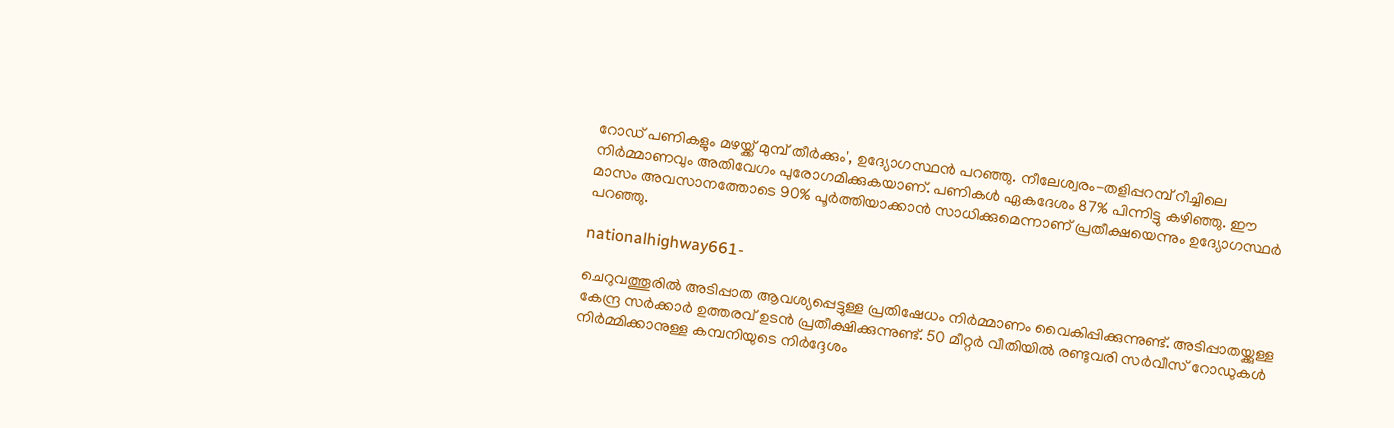റോഡ് പണികളും മഴയ്ക്ക് മുമ്പ് തീർക്കും', ഉദ്യോഗസ്ഥൻ പറഞ്ഞു. നീലേശ്വരം-തളിപ്പറമ്പ് റീച്ചിലെ നിർമ്മാണവും അതിവേഗം പുരോഗമിക്കുകയാണ്. പണികൾ ഏകദേശം 87% പിന്നിട്ടു കഴിഞ്ഞു. ഈ മാസം അവസാനത്തോടെ 90% പൂർത്തിയാക്കാൻ സാധിക്കുമെന്നാണ് പ്രതീക്ഷയെന്നും ഉദ്യോഗസ്ഥർ പറഞ്ഞു.

nationalhighway661-

ചെറുവത്തൂരിൽ അടിപ്പാത ആവശ്യപ്പെട്ടുള്ള പ്രതിഷേധം നിർമ്മാണം വൈകിപ്പിക്കുന്നുണ്ട്. അടിപ്പാതയ്ക്കുള്ള കേന്ദ്ര സർക്കാർ ഉത്തരവ് ഉടൻ പ്രതീക്ഷിക്കുന്നുണ്ട്. 50 മീറ്റർ വീതിയിൽ രണ്ടുവരി സർവീസ് റോഡുകൾ നിർമ്മിക്കാനുള്ള കമ്പനിയുടെ നിർദ്ദേശം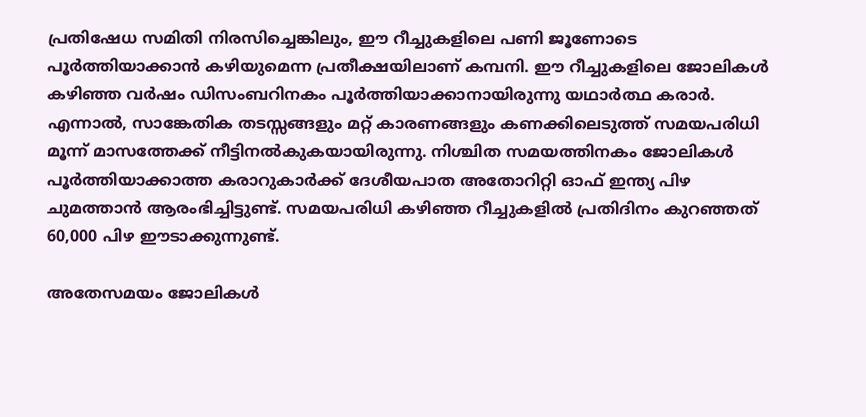പ്രതിഷേധ സമിതി നിരസിച്ചെങ്കിലും, ഈ റീച്ചുകളിലെ പണി ജൂണോടെ പൂർത്തിയാക്കാൻ കഴിയുമെന്ന പ്രതീക്ഷയിലാണ് കമ്പനി. ഈ റീച്ചുകളിലെ ജോലികൾ കഴിഞ്ഞ വർഷം ഡിസംബറിനകം പൂർത്തിയാക്കാനായിരുന്നു യഥാർത്ഥ കരാർ. എന്നാൽ, സാങ്കേതിക തടസ്സങ്ങളും മറ്റ് കാരണങ്ങളും കണക്കിലെടുത്ത് സമയപരിധി മൂന്ന് മാസത്തേക്ക് നീട്ടിനൽകുകയായിരുന്നു. നിശ്ചിത സമയത്തിനകം ജോലികൾ പൂർത്തിയാക്കാത്ത കരാറുകാർക്ക് ദേശീയപാത അതോറിറ്റി ഓഫ് ഇന്ത്യ പിഴ ചുമത്താൻ ആരംഭിച്ചിട്ടുണ്ട്. സമയപരിധി കഴിഞ്ഞ റീച്ചുകളിൽ പ്രതിദിനം കുറഞ്ഞത് 60,000 പിഴ ഈടാക്കുന്നുണ്ട്.

അതേസമയം ജോലികൾ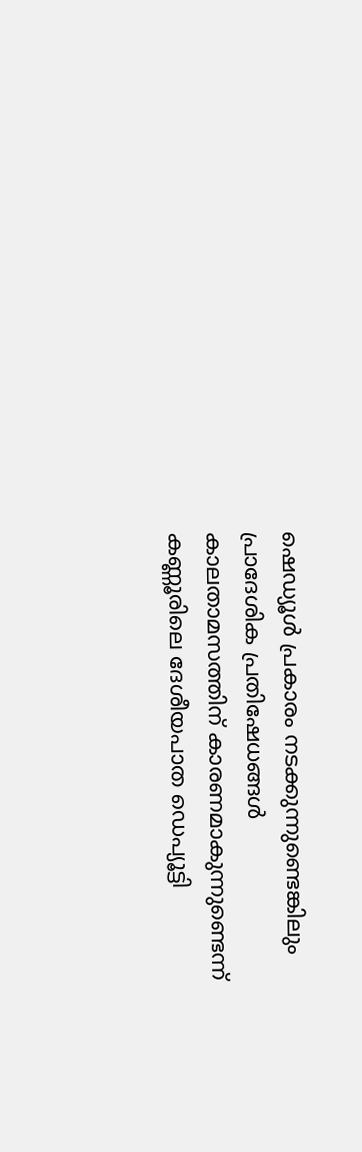ഷെഡ്യൂൾ പ്രകാരം നടക്കുന്നുണ്ടെങ്കിലും പ്രാദേശിക പ്രതിഷേധങ്ങൾ കാലതാമസത്തിന് കാരണമാകുന്നുണ്ടെന്ന് കണ്ണൂരിലെ ദേശീയപാത ഡെപ്യൂട്ടി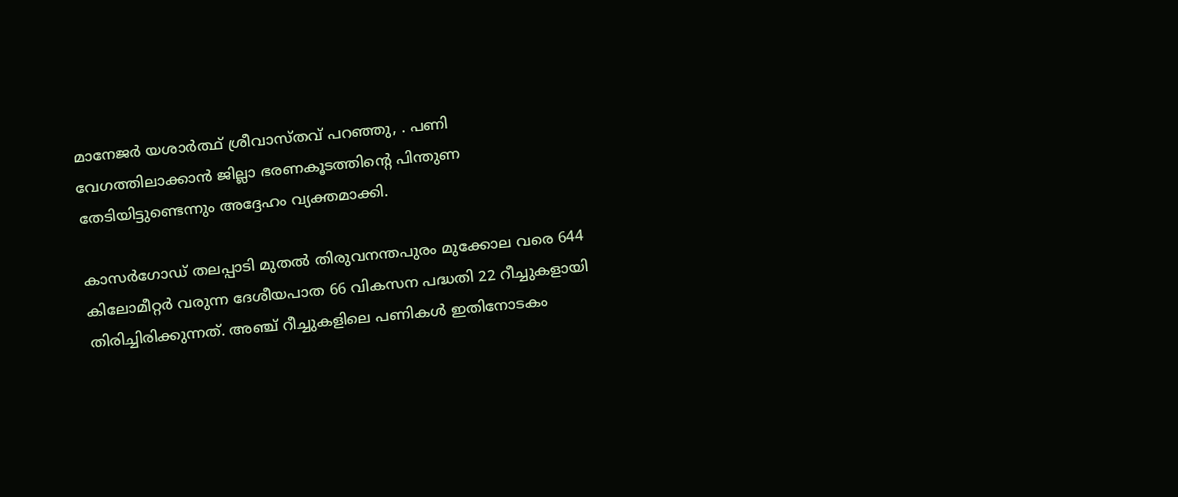മാനേജർ യശാർത്ഥ് ശ്രീവാസ്തവ് പറഞ്ഞു, . പണി വേഗത്തിലാക്കാൻ ജില്ലാ ഭരണകൂടത്തിന്റെ പിന്തുണ തേടിയിട്ടുണ്ടെന്നും അദ്ദേഹം വ്യക്തമാക്കി.

കാസർഗോഡ് തലപ്പാടി മുതൽ തിരുവനന്തപുരം മുക്കോല വരെ 644 കിലോമീറ്റർ വരുന്ന ദേശീയപാത 66 വികസന പദ്ധതി 22 റീച്ചുകളായി തിരിച്ചിരിക്കുന്നത്. അഞ്ച് റീച്ചുകളിലെ പണികൾ ഇതിനോടകം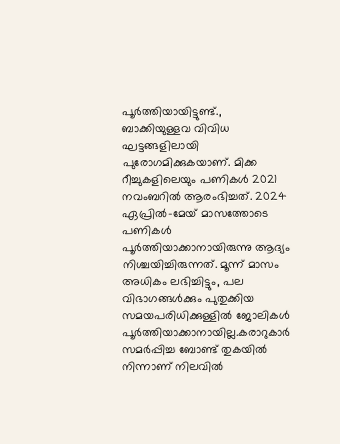പൂർത്തിയായിട്ടുണ്ട്., ബാക്കിയുള്ളവ വിവിധ ഘട്ടങ്ങളിലായി പുരോഗമിക്കുകയാണ്. മിക്ക റീച്ചുകളിലെയും പണികൾ 2021 നവംബറിൽ ആരംഭിച്ചത്. 2024 ഏപ്രിൽ-മേയ് മാസത്തോടെ പണികൾ പൂർത്തിയാക്കാനായിരുന്നു ആദ്യം നിശ്ചയിച്ചിരുന്നത്. മൂന്ന് മാസം അധികം ലഭിച്ചിട്ടും, പല വിഭാഗങ്ങൾക്കും പുതുക്കിയ സമയപരിധിക്കുള്ളിൽ ജോലികൾ പൂർത്തിയാക്കാനായില്ല.കരാറുകാർ സമർപ്പിച്ച ബോണ്ട് തുകയിൽ നിന്നാണ് നിലവിൽ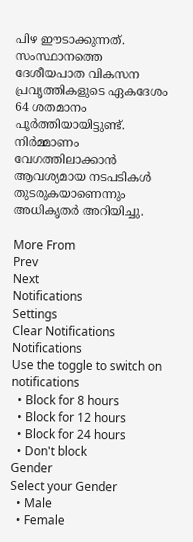പിഴ ഈടാക്കുന്നത്. സംസ്ഥാനത്തെ ദേശീയപാത വികസന പ്രവൃത്തികളുടെ ഏകദേശം 64 ശതമാനം പൂർത്തിയായിട്ടുണ്ട്. നിർമ്മാണം വേഗത്തിലാക്കാൻ ആവശ്യമായ നടപടികൾ തുടരുകയാണെന്നും അധികൃതർ അറിയിച്ചു.

More From
Prev
Next
Notifications
Settings
Clear Notifications
Notifications
Use the toggle to switch on notifications
  • Block for 8 hours
  • Block for 12 hours
  • Block for 24 hours
  • Don't block
Gender
Select your Gender
  • Male
  • Female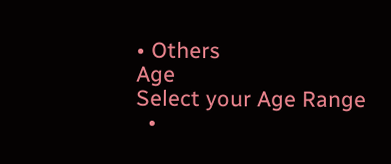• Others
Age
Select your Age Range
  •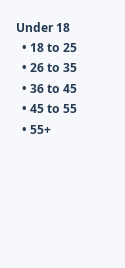Under 18
  • 18 to 25
  • 26 to 35
  • 36 to 45
  • 45 to 55
  • 55+